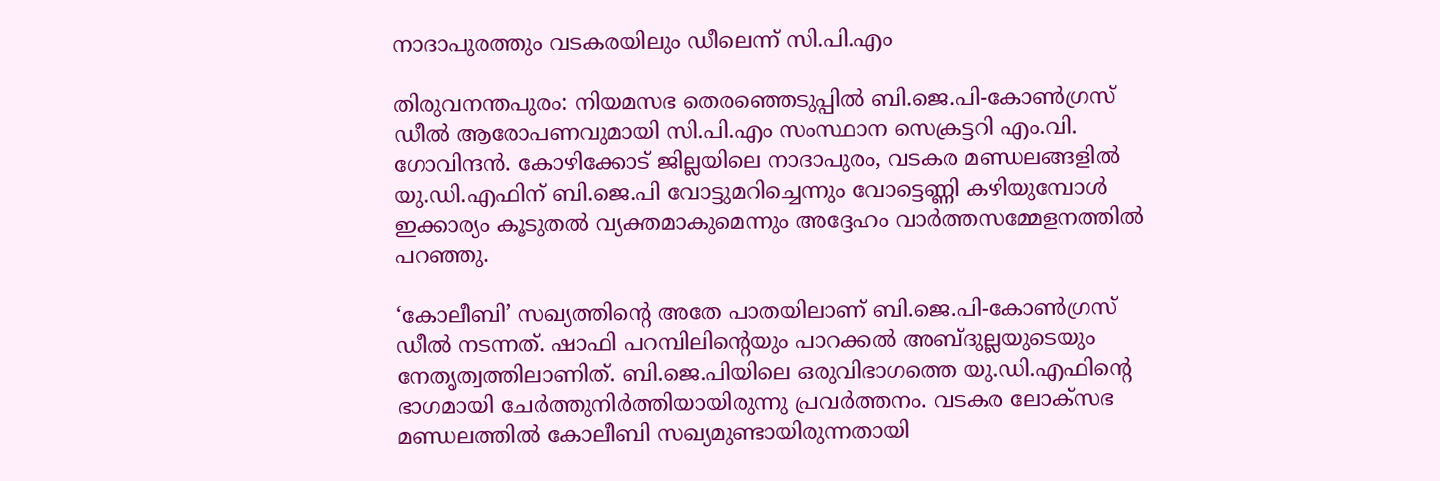നാദാപുരത്തും വടകരയിലും ഡീലെന്ന് സി.പി.എം

തിരുവനന്തപുരം: നിയമസഭ തെരഞ്ഞെടുപ്പിൽ ബി.ജെ.പി-കോൺഗ്രസ് ഡീൽ ആരോപണവുമായി സി.പി.എം സംസ്ഥാന സെക്രട്ടറി എം.വി. ഗോവിന്ദൻ. കോഴിക്കോട് ജില്ലയിലെ നാദാപുരം, വടകര മണ്ഡലങ്ങളിൽ യു.ഡി.എഫിന് ബി.ജെ.പി വോട്ടുമറിച്ചെന്നും വോട്ടെണ്ണി കഴിയുമ്പോൾ ഇക്കാര്യം കൂടുതൽ വ്യക്തമാകുമെന്നും അദ്ദേഹം വാർത്തസമ്മേളനത്തിൽ പറഞ്ഞു.

‘കോലീബി’ സഖ്യത്തിന്റെ അതേ പാതയിലാണ് ബി.ജെ.പി-കോണ്‍ഗ്രസ് ഡീല്‍ നടന്നത്. ഷാഫി പറമ്പിലിന്റെയും പാറക്കൽ അബ്ദുല്ലയുടെയും നേതൃത്വത്തിലാണിത്. ബി.ജെ.പിയിലെ ഒരുവിഭാഗത്തെ യു.ഡി.എഫിന്റെ ഭാഗമായി ചേർത്തുനിർത്തിയായിരുന്നു പ്രവർത്തനം. വടകര ലോക്‌സഭ മണ്ഡലത്തിൽ കോലീബി സഖ്യമുണ്ടായിരുന്നതായി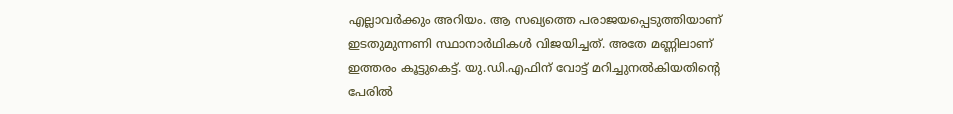എല്ലാവർക്കും അറിയം. ആ സഖ്യത്തെ പരാജയപ്പെടുത്തിയാണ് ഇടതുമുന്നണി സ്ഥാനാർഥികൾ വിജയിച്ചത്. അതേ മണ്ണിലാണ് ഇത്തരം കൂട്ടുകെട്ട്. യു.ഡി.എഫിന് വോട്ട് മറിച്ചുനൽകിയതിന്റെ പേരിൽ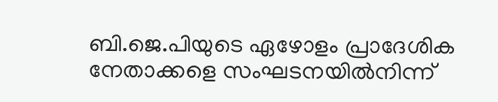ബി.ജെ.പിയുടെ ഏഴോളം പ്രാദേശിക നേതാക്കളെ സംഘടനയിൽനിന്ന്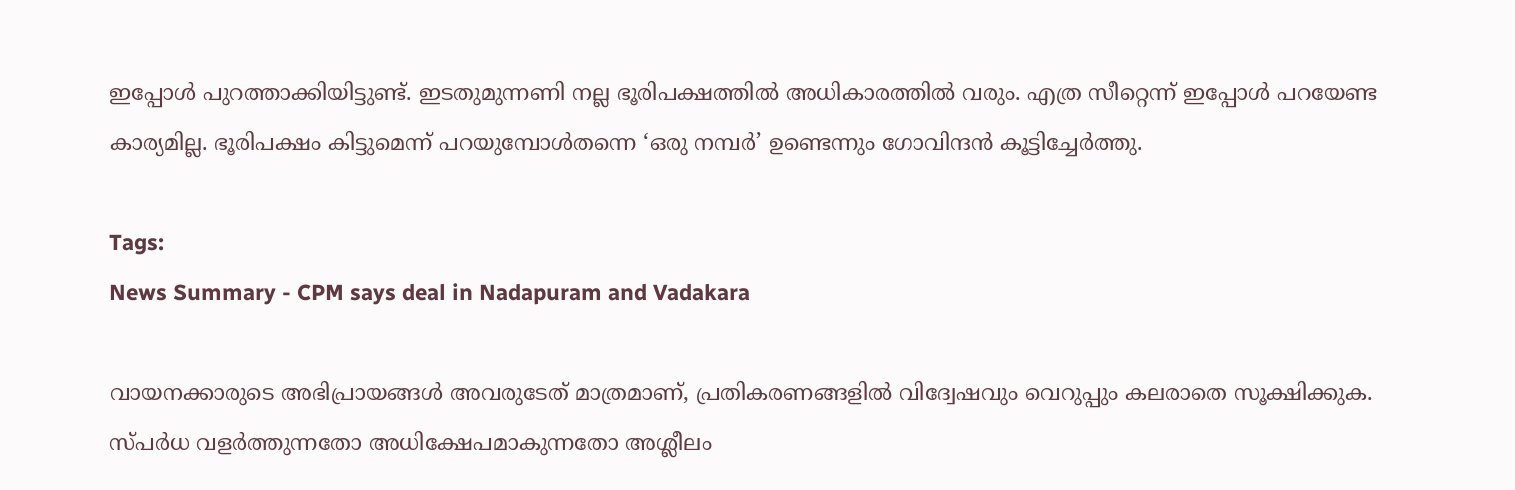ഇപ്പോൾ പുറത്താക്കിയിട്ടുണ്ട്. ഇടതുമുന്നണി നല്ല ഭൂരിപക്ഷത്തിൽ അധികാരത്തിൽ വരും. എത്ര സീറ്റെന്ന് ഇപ്പോൾ പറയേണ്ട കാര്യമില്ല. ഭൂരിപക്ഷം കിട്ടുമെന്ന് പറയുമ്പോൾതന്നെ ‘ഒരു നമ്പർ’ ഉണ്ടെന്നും ഗോവിന്ദൻ കൂട്ടിച്ചേർത്തു.

Tags:
News Summary - CPM says deal in Nadapuram and Vadakara

വായനക്കാരുടെ അഭിപ്രായങ്ങള്‍ അവരുടേത് മാത്രമാണ്, പ്രതികരണങ്ങളിൽ വിദ്വേഷവും വെറുപ്പും കലരാതെ സൂക്ഷിക്കുക. സ്പർധ വളർത്തുന്നതോ അധിക്ഷേപമാകുന്നതോ അശ്ലീലം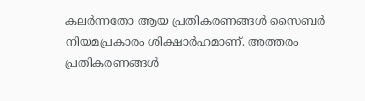കലർന്നതോ ആയ പ്രതികരണങ്ങൾ സൈബർ നിയമപ്രകാരം ശിക്ഷാർഹമാണ്. അത്തരം പ്രതികരണങ്ങൾ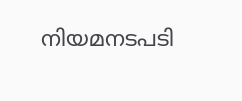നിയമനടപടി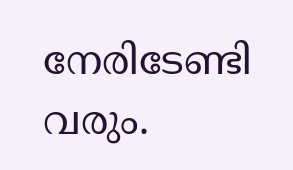നേരിടേണ്ടി വരും.